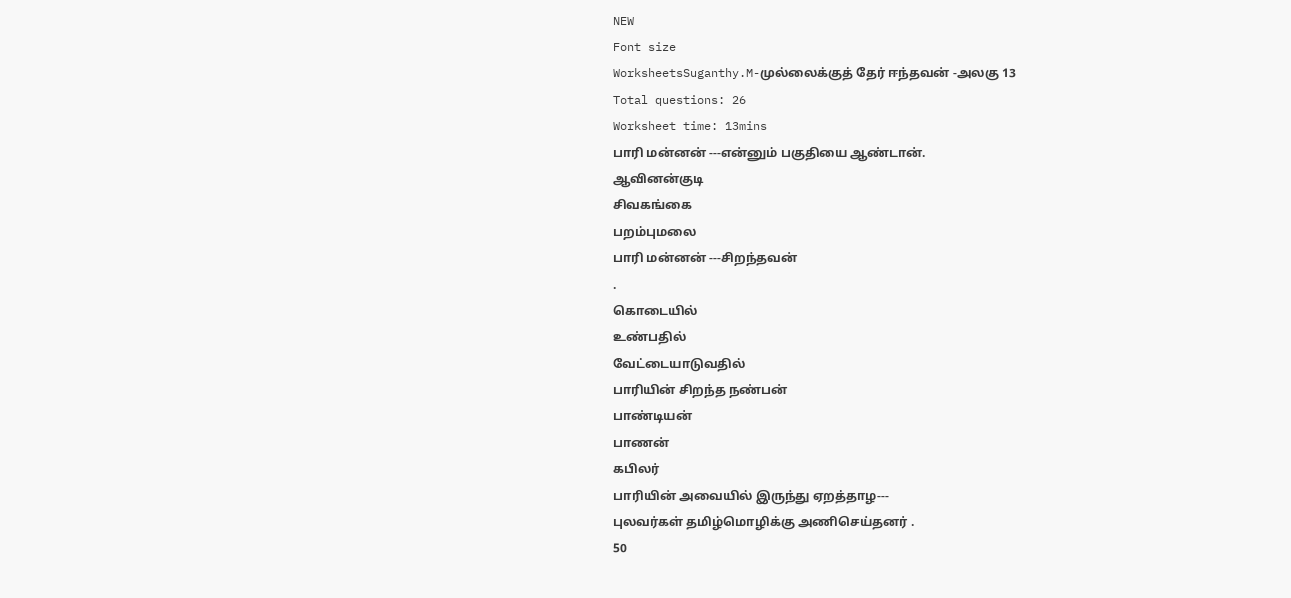NEW
Font size
WorksheetsSuganthy.M-முல்லைக்குத் தேர் ஈந்தவன் -அலகு 13
Total questions: 26
Worksheet time: 13mins
பாரி மன்னன் ---என்னும் பகுதியை ஆண்டான்.
ஆவினன்குடி
சிவகங்கை
பறம்புமலை
பாரி மன்னன் ---சிறந்தவன்
.
கொடையில்
உண்பதில்
வேட்டையாடுவதில்
பாரியின் சிறந்த நண்பன்
பாண்டியன்
பாணன்
கபிலர்
பாரியின் அவையில் இருந்து ஏறத்தாழ---
புலவர்கள் தமிழ்மொழிக்கு அணிசெய்தனர் .
50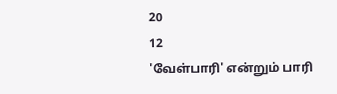20
12
'வேள்பாரி' என்றும் பாரி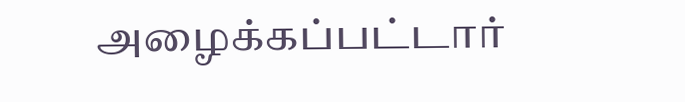அழைக்கப்பட்டார்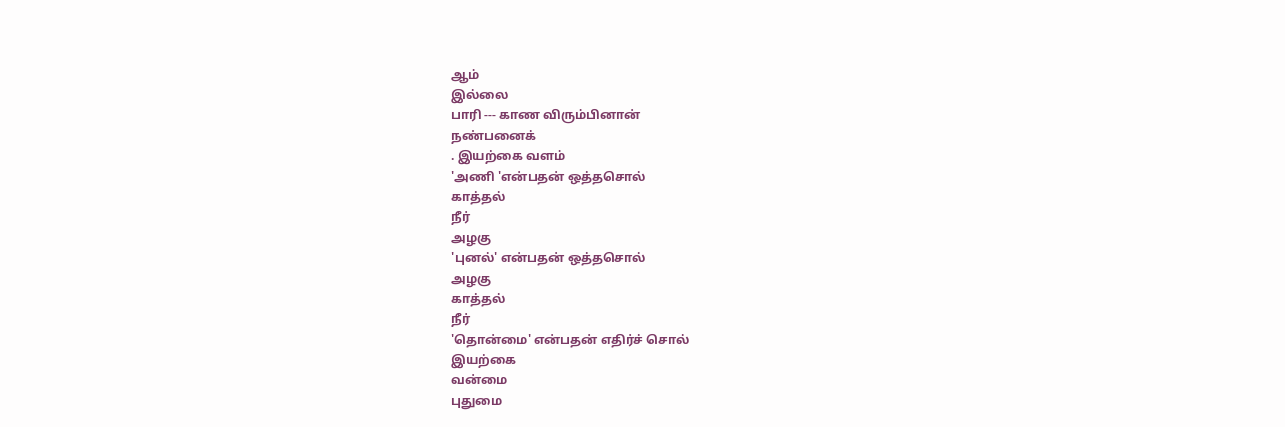ஆம்
இல்லை
பாரி --- காண விரும்பினான்
நண்பனைக்
. இயற்கை வளம்
'அணி 'என்பதன் ஒத்தசொல்
காத்தல்
நீர்
அழகு
'புனல்' என்பதன் ஒத்தசொல்
அழகு
காத்தல்
நீர்
'தொன்மை' என்பதன் எதிர்ச் சொல்
இயற்கை
வன்மை
புதுமை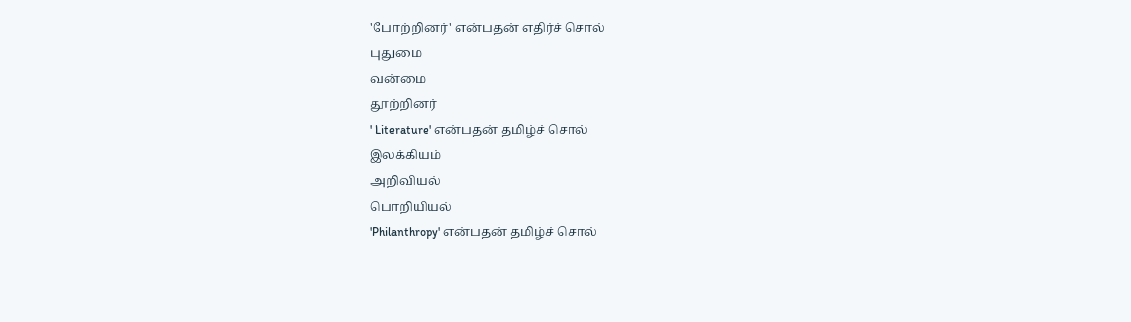'போற்றினர்' என்பதன் எதிர்ச் சொல்
புதுமை
வன்மை
தூற்றினர்
' Literature' என்பதன் தமிழ்ச் சொல்
இலக்கியம்
அறிவியல்
பொறியியல்
'Philanthropy' என்பதன் தமிழ்ச் சொல்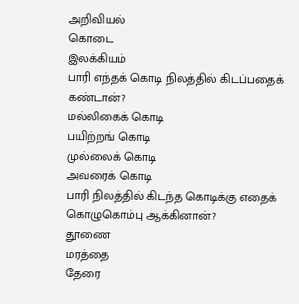அறிவியல்
கொடை
இலக்கியம்
பாரி எந்தக் கொடி நிலத்தில் கிடப்பதைக் கண்டான்?
மல்லிகைக் கொடி
பயிற்றங் கொடி
முல்லைக் கொடி
அவரைக் கொடி
பாரி நிலத்தில் கிடந்த கொடிக்கு எதைக் கொழுகொம்பு ஆக்கினான்?
தூணை
மரத்தை
தேரை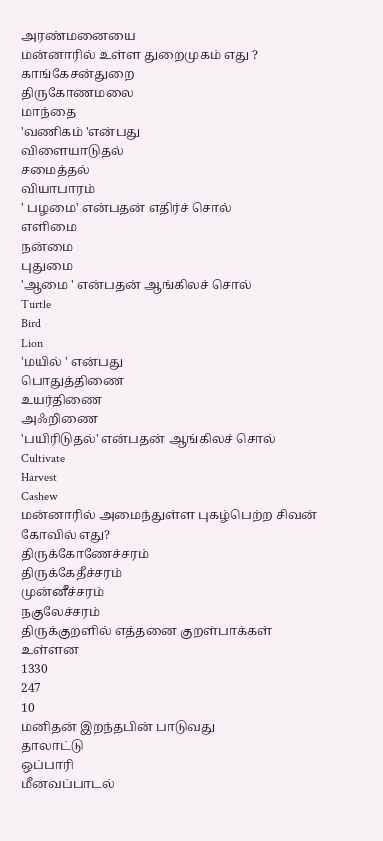அரண்மனையை
மன்னாரில் உள்ள துறைமுகம் எது ?
காங்கேசன்துறை
திருகோணமலை
மாந்தை
'வணிகம் 'என்பது
விளையாடுதல்
சமைத்தல்
வியாபாரம்
' பழமை' என்பதன் எதிர்ச் சொல்
எளிமை
நன்மை
புதுமை
'ஆமை ' என்பதன் ஆங்கிலச் சொல்
Turtle
Bird
Lion
'மயில் ' என்பது
பொதுத்திணை
உயர்திணை
அஃறிணை
'பயிரிடுதல்' என்பதன் ஆங்கிலச் சொல்
Cultivate
Harvest
Cashew
மன்னாரில் அமைந்துள்ள புகழ்பெற்ற சிவன் கோவில் எது?
திருக்கோணேச்சரம்
திருக்கேதீச்சரம்
முன்னீச்சரம்
நகுலேச்சரம்
திருக்குறளில் எத்தனை குறள்பாக்கள் உள்ளன
1330
247
10
மனிதன் இறந்தபின் பாடுவது
தாலாட்டு
ஒப்பாரி
மீனவப்பாடல்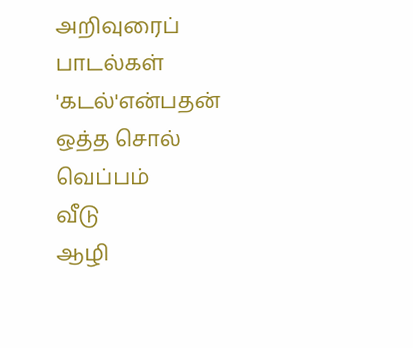அறிவுரைப் பாடல்கள்
'கடல்'என்பதன் ஒத்த சொல்
வெப்பம்
வீடு
ஆழி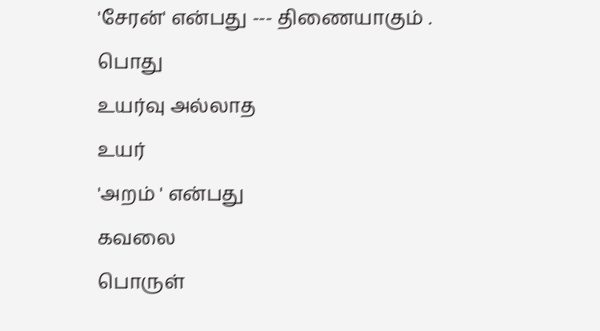'சேரன்' என்பது --- திணையாகும் .
பொது
உயர்வு அல்லாத
உயர்
'அறம் ' என்பது
கவலை
பொருள்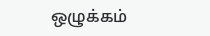ஒழுக்கம்